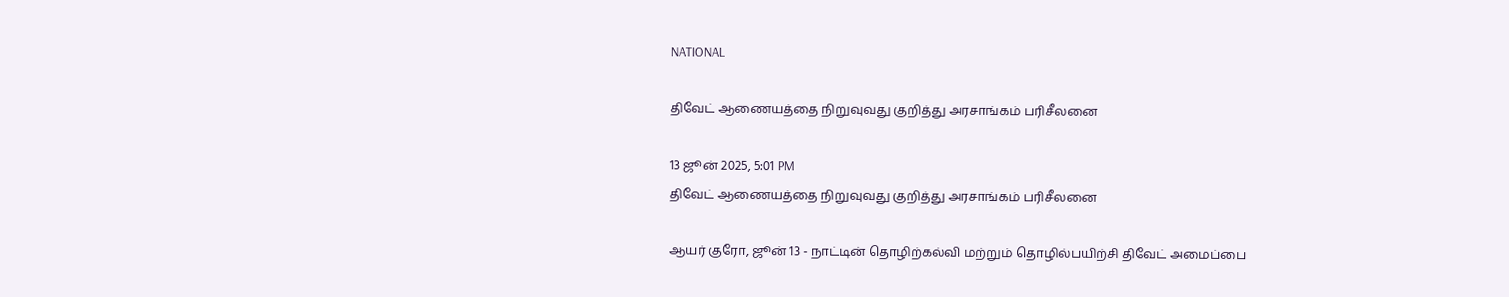NATIONAL

திவேட் ஆணையத்தை நிறுவுவது குறித்து அரசாங்கம் பரிசீலனை

13 ஜூன் 2025, 5:01 PM
திவேட் ஆணையத்தை நிறுவுவது குறித்து அரசாங்கம் பரிசீலனை

ஆயர் குரோ, ஜூன் 13 - நாட்டின் தொழிற்கல்வி மற்றும் தொழில்பயிற்சி திவேட் அமைப்பை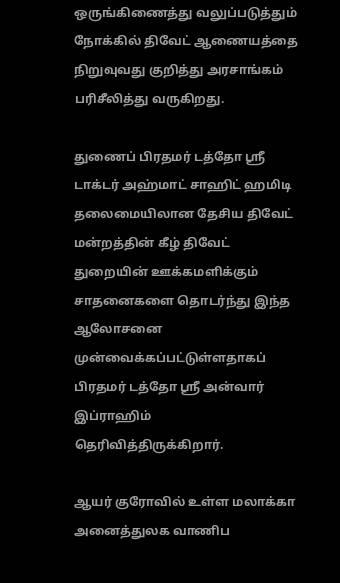ஒருங்கிணைத்து வலுப்படுத்தும் நோக்கில் திவேட் ஆணையத்தை நிறுவுவது குறித்து அரசாங்கம் பரிசீலித்து வருகிறது.

துணைப் பிரதமர் டத்தோ ஸ்ரீ டாக்டர் அஹ்மாட் சாஹிட் ஹமிடி தலைமையிலான தேசிய திவேட் மன்றத்தின் கீழ் திவேட் துறையின் ஊக்கமளிக்கும் சாதனைகளை தொடர்ந்து இந்த ஆலோசனை முன்வைக்கப்பட்டுள்ளதாகப் பிரதமர் டத்தோ ஸ்ரீ அன்வார் இப்ராஹிம் தெரிவித்திருக்கிறார்.

ஆயர் குரோவில் உள்ள மலாக்கா அனைத்துலக வாணிப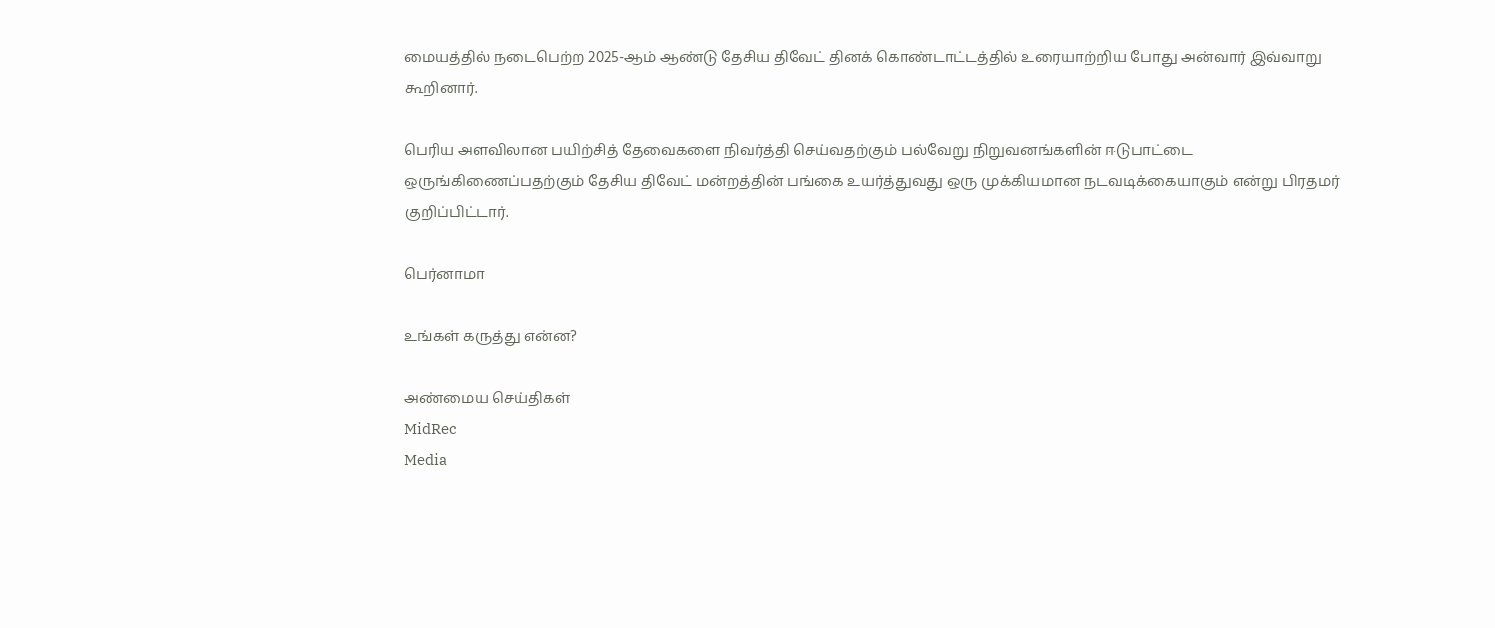மையத்தில் நடைபெற்ற 2025-ஆம் ஆண்டு தேசிய திவேட் தினக் கொண்டாட்டத்தில் உரையாற்றிய போது அன்வார் இவ்வாறு கூறினார்.

பெரிய அளவிலான பயிற்சித் தேவைகளை நிவர்த்தி செய்வதற்கும் பல்வேறு நிறுவனங்களின் ஈடுபாட்டை ஒருங்கிணைப்பதற்கும் தேசிய திவேட் மன்றத்தின் பங்கை உயர்த்துவது ஒரு முக்கியமான நடவடிக்கையாகும் என்று பிரதமர் குறிப்பிட்டார்.

பெர்னாமா

உங்கள் கருத்து என்ன?

அண்மைய செய்திகள்
MidRec
Media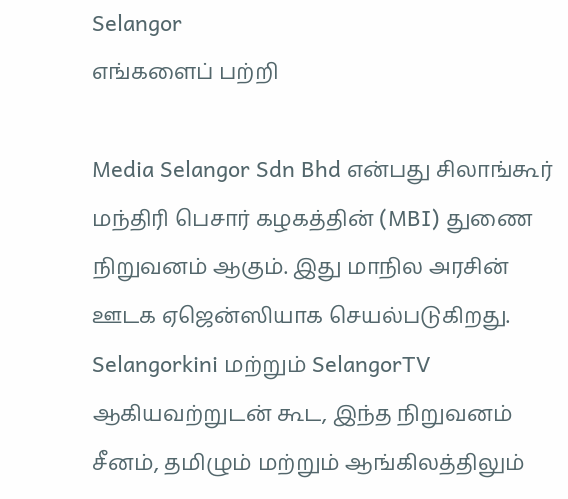Selangor
எங்களைப் பற்றி

Media Selangor Sdn Bhd என்பது சிலாங்கூர் மந்திரி பெசார் கழகத்தின் (MBI) துணை நிறுவனம் ஆகும். இது மாநில அரசின் ஊடக ஏஜென்ஸியாக செயல்படுகிறது. Selangorkini மற்றும் SelangorTV ஆகியவற்றுடன் கூட, இந்த நிறுவனம் சீனம், தமிழும் மற்றும் ஆங்கிலத்திலும்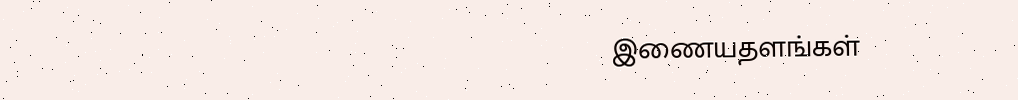இணையதளங்கள்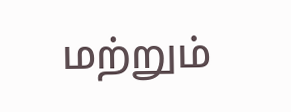மற்றும்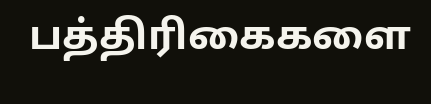பத்திரிகைகளை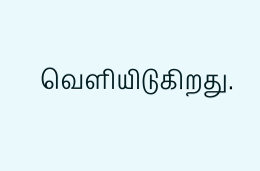வெளியிடுகிறது.